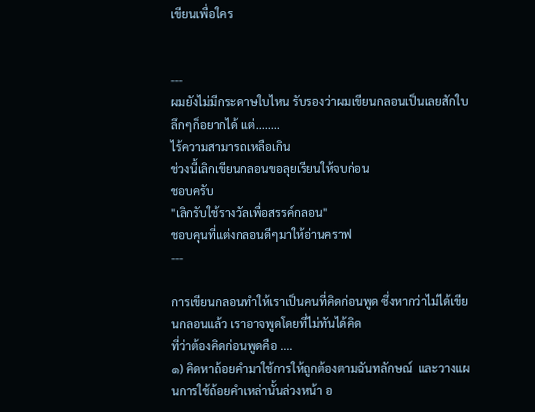เขียนเพื่อใคร


---
ผมยังไม่มีกระดาษใบไหน รับรองว่าผมเขียนกลอนเป็นเลยสักใบ
ลึกๆก็อยากได้ แต่........
ไร้ความสามารถเหลือเกิน
ช่วงนี้เลิกเขียนกลอนขอลุยเรียนให้จบก่อน
ชอบครับ
"เลิกรับใช้รางวัลเพื่อสรรค์กลอน"
ชอบคุนที่แต่งกลอนดีๆมาให้อ่านคราฟ
---

การเขียนกลอนทำให้เราเป็นคนที่คิดก่อนพูด ซึ่งหากว่าไม่ได้เขียนกลอนแล้ว เราอาจพูดโดยที่ไม่ทันได้คิด
ที่ว่าต้องคิดก่อนพูดคือ ....
๑) คิดหาถ้อยคำมาใช้การให้ถูกต้องตามฉันทลักษณ์  และวางแผนการใช้ถ้อยคำเหล่านั้นล่วงหน้า อ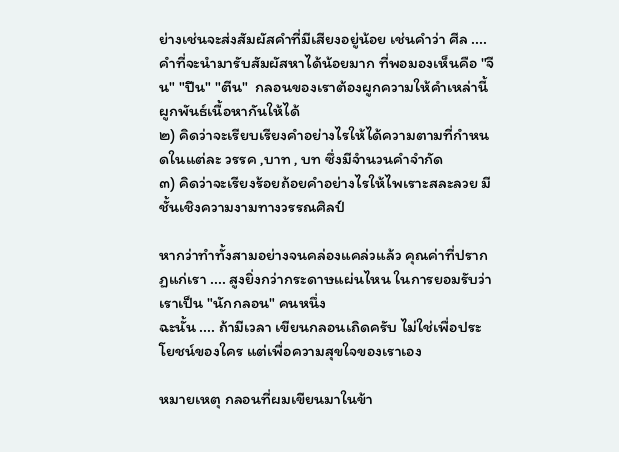ย่างเช่นจะส่งสัมผัสคำที่มีเสียงอยู่น้อย เช่นคำว่า ศีล .... คำที่จะนำมารับสัมผัสหาได้น้อยมาก ที่พอมองเห็นคือ "จีน" "ปีน" "ตีน"  กลอนของเราต้องผูกความให้คำเหล่านี้ผูกพันธ์เนื้อหากันให้ได้
๒) คิดว่าจะเรียบเรียงคำอย่างไรให้ได้ความตามที่กำหนดในแต่ละ วรรค ,บาท , บท ซึ่งมีจำนวนคำจำกัด
๓) คิดว่าจะเรียงร้อยถ้อยคำอย่างไรให้ไพเราะสละลวย มีชั้นเชิงความงามทางวรรณศิลป์

หากว่าทำทั้งสามอย่างจนคล่องแคล่วแล้ว คุณค่าที่ปรากฏแก่เรา .... สูงยิ่งกว่ากระดาษแผ่นไหน ในการยอมรับว่าเราเป็น "นักกลอน" คนหนึ่ง
ฉะนั้น .... ถ้ามีเวลา เขียนกลอนเถิดครับ ไม่ใช่เพื่อประโยชน์ของใคร แต่เพื่อความสุขใจของเราเอง

หมายเหตุ กลอนที่ผมเขียนมาในข้า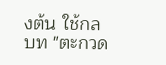งต้น ใช้กลบท "ตะกวด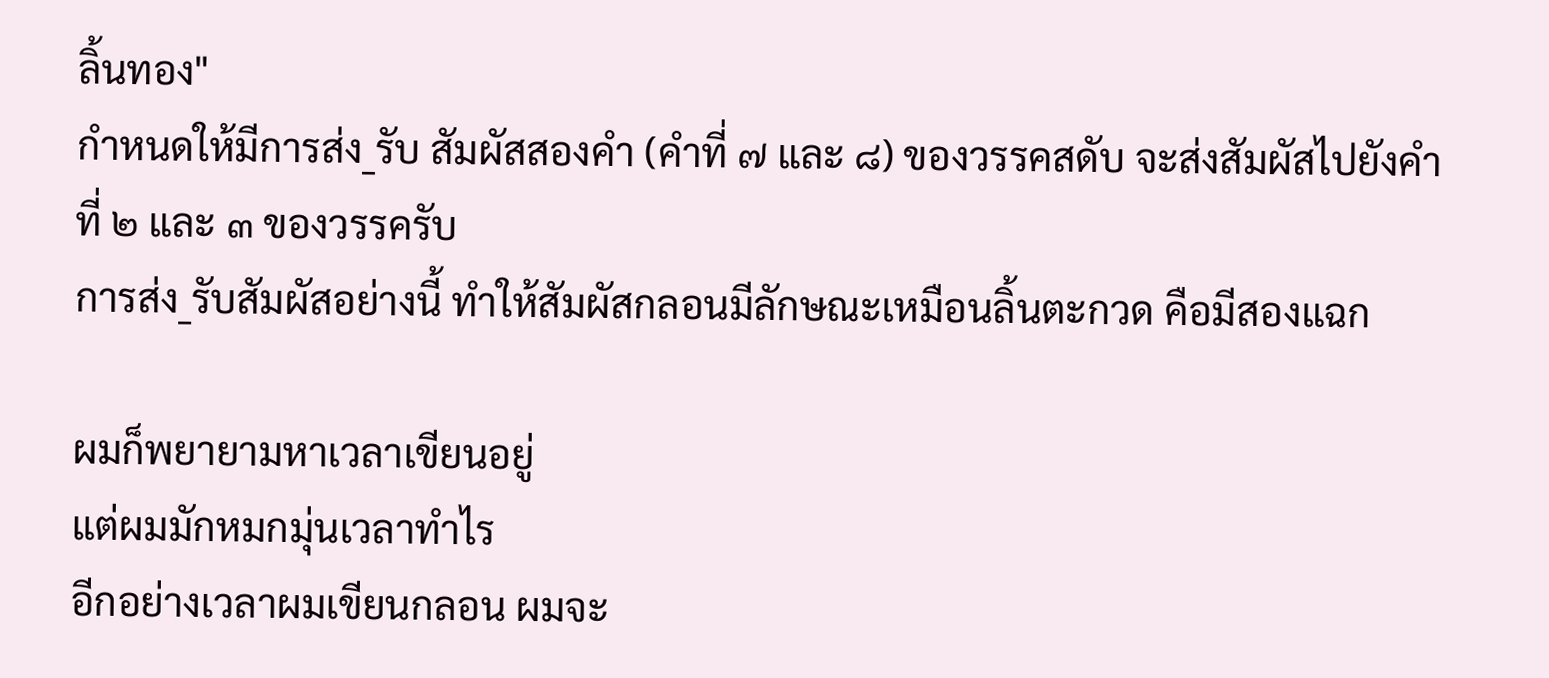ลิ้นทอง"
กำหนดให้มีการส่ง_รับ สัมผัสสองคำ (คำที่ ๗ และ ๘) ของวรรคสดับ จะส่งสัมผัสไปยังคำที่ ๒ และ ๓ ของวรรครับ
การส่ง_รับสัมผัสอย่างนี้ ทำให้สัมผัสกลอนมีลักษณะเหมือนลิ้นตะกวด คือมีสองแฉก

ผมก็พยายามหาเวลาเขียนอยู่
แต่ผมมักหมกมุ่นเวลาทำไร
อีกอย่างเวลาผมเขียนกลอน ผมจะ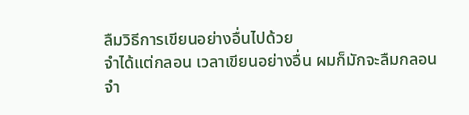ลืมวิธีการเขียนอย่างอื่นไปด้วย
จำได้แต่กลอน เวลาเขียนอย่างอื่น ผมก็มักจะลืมกลอน จำ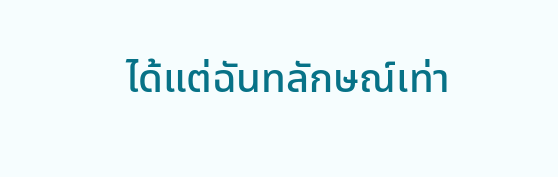ได้แต่ฉันทลักษณ์เท่า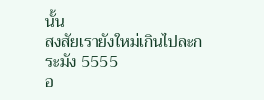นั้น
สงสัยเรายังใหม่เกินไปละกระมัง 5555
อ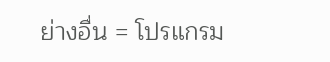ย่างอื่น = โปรแกรม